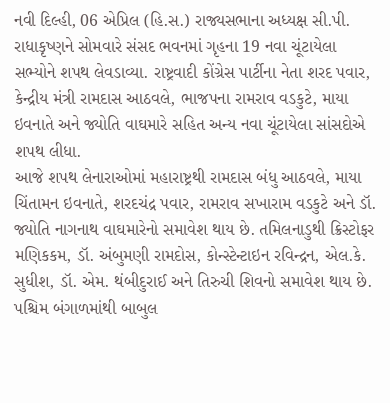નવી દિલ્હી, 06 એપ્રિલ (હિ.સ.) રાજ્યસભાના અધ્યક્ષ સી.પી. રાધાકૃષ્ણને સોમવારે સંસદ ભવનમાં ગૃહના 19 નવા ચૂંટાયેલા સભ્યોને શપથ લેવડાવ્યા. રાષ્ટ્રવાદી કોંગ્રેસ પાર્ટીના નેતા શરદ પવાર, કેન્દ્રીય મંત્રી રામદાસ આઠવલે, ભાજપના રામરાવ વડકુટે, માયા ઇવનાતે અને જ્યોતિ વાઘમારે સહિત અન્ય નવા ચૂંટાયેલા સાંસદોએ શપથ લીધા.
આજે શપથ લેનારાઓમાં મહારાષ્ટ્રથી રામદાસ બંધુ આઠવલે, માયા ચિંતામન ઇવનાતે, શરદચંદ્ર પવાર, રામરાવ સખારામ વડકુટે અને ડૉ. જ્યોતિ નાગનાથ વાઘમારેનો સમાવેશ થાય છે. તમિલનાડુથી ક્રિસ્ટોફર મણિકકમ, ડૉ. અંબુમણી રામદોસ, કોન્સ્ટેન્ટાઇન રવિન્દ્રન, એલ.કે. સુધીશ, ડૉ. એમ. થંબીદુરાઈ અને તિરુચી શિવનો સમાવેશ થાય છે. પશ્ચિમ બંગાળમાંથી બાબુલ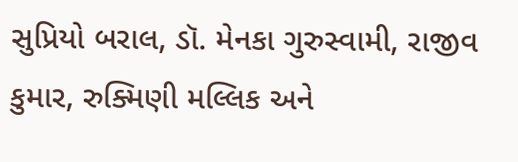સુપ્રિયો બરાલ, ડૉ. મેનકા ગુરુસ્વામી, રાજીવ કુમાર, રુક્મિણી મલ્લિક અને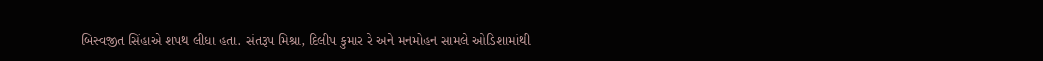બિસ્વજીત સિંહાએ શપથ લીધા હતા. સંતરૂપ મિશ્રા, દિલીપ કુમાર રે અને મનમોહન સામલે ઓડિશામાંથી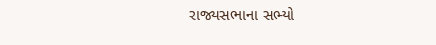રાજ્યસભાના સભ્યો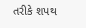તરીકે શપથ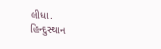લીધા.
હિન્દુસ્થાન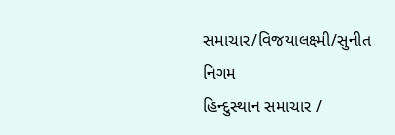સમાચાર/વિજયાલક્ષ્મી/સુનીત નિગમ
હિન્દુસ્થાન સમાચાર /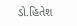ડો.હિતેશ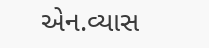એન.વ્યાસ